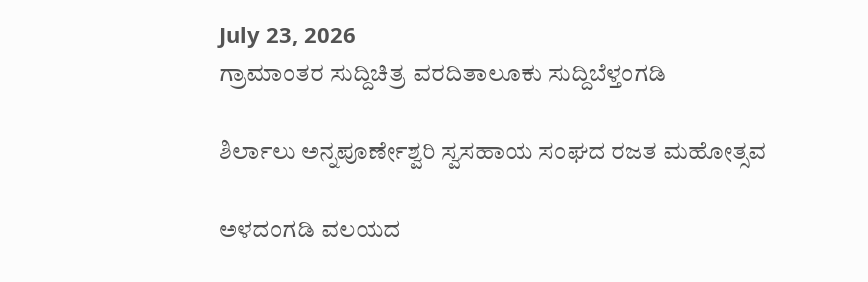July 23, 2026
ಗ್ರಾಮಾಂತರ ಸುದ್ದಿಚಿತ್ರ ವರದಿತಾಲೂಕು ಸುದ್ದಿಬೆಳ್ತಂಗಡಿ

ಶಿರ್ಲಾಲು ಅನ್ನಪೂರ್ಣೇಶ್ವರಿ ಸ್ವಸಹಾಯ ಸಂಘದ ರಜತ ಮಹೋತ್ಸವ

ಅಳದಂಗಡಿ ವಲಯದ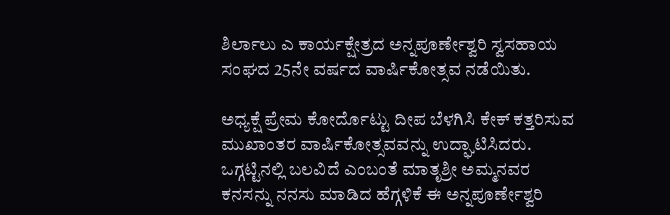ಶಿರ್ಲಾಲು ಎ ಕಾರ್ಯಕ್ಷೇತ್ರದ ಅನ್ನಪೂರ್ಣೇಶ್ವರಿ ಸ್ವಸಹಾಯ ಸಂಘದ 25ನೇ ವರ್ಷದ ವಾರ್ಷಿಕೋತ್ಸವ ನಡೆಯಿತು.

ಅಧ್ಯಕ್ಷೆ ಪ್ರೇಮ ಕೋರ್ದೊಟ್ಟು ದೀಪ ಬೆಳಗಿಸಿ ಕೇಕ್ ಕತ್ತರಿಸುವ ಮುಖಾಂತರ ವಾರ್ಷಿಕೋತ್ಸವವನ್ನು ಉದ್ಘಾಟಿಸಿದರು. ಒಗ್ಗಟ್ಟಿನಲ್ಲಿ ಬಲವಿದೆ ಎಂಬಂತೆ ಮಾತೃಶ್ರೀ ಅಮ್ಮನವರ ಕನಸನ್ನು ನನಸು ಮಾಡಿದ ಹೆಗ್ಗಳಿಕೆ ಈ ಅನ್ನಪೂರ್ಣೇಶ್ವರಿ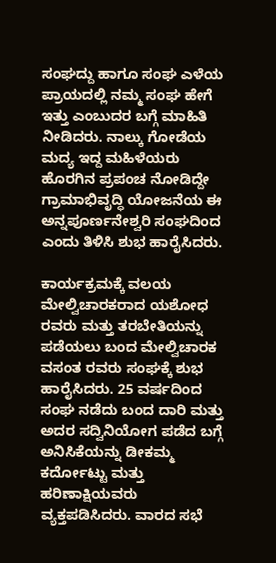ಸಂಘದ್ದು ಹಾಗೂ ಸಂಘ ಎಳೆಯ ಪ್ರಾಯದಲ್ಲಿ ನಮ್ಮ ಸಂಘ ಹೇಗೆ ಇತ್ತು ಎಂಬುದರ ಬಗ್ಗೆ ಮಾಹಿತಿ ನೀಡಿದರು. ನಾಲ್ಕು ಗೋಡೆಯ ಮದ್ಯ ಇದ್ದ ಮಹಿಳೆಯರು ಹೊರಗಿನ ಪ್ರಪಂಚ ನೋಡಿದ್ದೇ ಗ್ರಾಮಾಭಿವೃದ್ಧಿ ಯೋಜನೆಯ ಈ ಅನ್ನಪೂರ್ಣನೇಶ್ವರಿ ಸಂಘದಿಂದ ಎಂದು ತಿಳಿಸಿ ಶುಭ ಹಾರೈಸಿದರು.

ಕಾರ್ಯಕ್ರಮಕ್ಕೆ ವಲಯ ಮೇಲ್ವಿಚಾರಕರಾದ ಯಶೋಧ ರವರು ಮತ್ತು ತರಬೇತಿಯನ್ನು ಪಡೆಯಲು ಬಂದ ಮೇಲ್ವಿಚಾರಕ ವಸಂತ ರವರು ಸಂಘಕ್ಕೆ ಶುಭ ಹಾರೈಸಿದರು. 25 ವರ್ಷದಿಂದ ಸಂಘ ನಡೆದು ಬಂದ ದಾರಿ ಮತ್ತು ಅದರ ಸದ್ವಿನಿಯೋಗ ಪಡೆದ ಬಗ್ಗೆ ಅನಿಸಿಕೆಯನ್ನು ಡೀಕಮ್ಮ ಕರ್ದೋಟ್ಟು ಮತ್ತು ಹರಿಣಾಕ್ಷಿಯವರು ವ್ಯಕ್ತಪಡಿಸಿದರು. ವಾರದ ಸಭೆ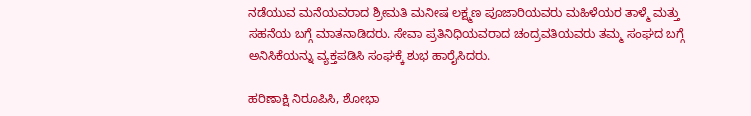ನಡೆಯುವ ಮನೆಯವರಾದ ಶ್ರೀಮತಿ ಮನೀಷ ಲಕ್ಷ್ಮಣ ಪೂಜಾರಿಯವರು ಮಹಿಳೆಯರ ತಾಳ್ಮೆ ಮತ್ತು ಸಹನೆಯ ಬಗ್ಗೆ ಮಾತನಾಡಿದರು. ಸೇವಾ ಪ್ರತಿನಿಧಿಯವರಾದ ಚಂದ್ರವತಿಯವರು ತಮ್ಮ ಸಂಘದ ಬಗ್ಗೆ ಅನಿಸಿಕೆಯನ್ನು ವ್ಯಕ್ತಪಡಿಸಿ ಸಂಘಕ್ಕೆ ಶುಭ ಹಾರೈಸಿದರು.

ಹರಿಣಾಕ್ಷಿ ನಿರೂಪಿಸಿ, ಶೋಭಾ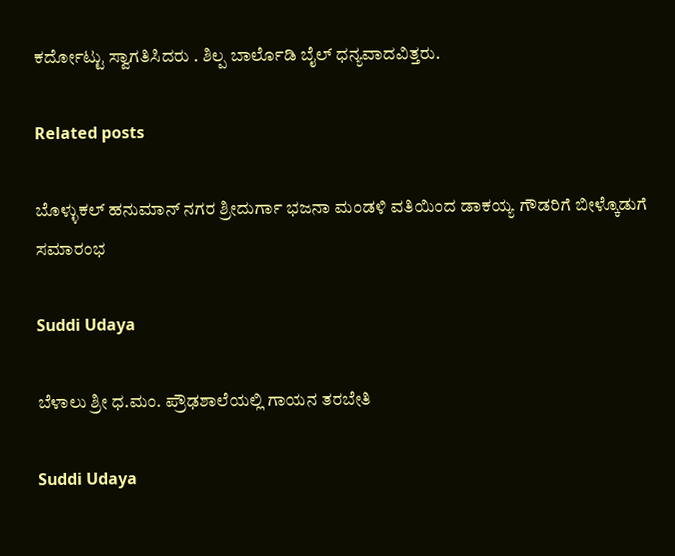ಕರ್ದೋಟ್ಟು ಸ್ವಾಗತಿಸಿದರು . ಶಿಲ್ಪ ಬಾರ್ಲೊಡಿ ಬೈಲ್ ಧನ್ಯವಾದವಿತ್ತರು.

Related posts

ಬೊಳ್ಳುಕಲ್ ಹನುಮಾನ್ ನಗರ ಶ್ರೀದುರ್ಗಾ ಭಜನಾ ಮಂಡಳಿ ವತಿಯಿಂದ ಡಾಕಯ್ಯ ಗೌಡರಿಗೆ ಬೀಳ್ಕೊಡುಗೆ ಸಮಾರಂಭ

Suddi Udaya

ಬೆಳಾಲು ಶ್ರೀ ಧ.ಮಂ. ಪ್ರೌಢಶಾಲೆಯಲ್ಲಿ ಗಾಯನ ತರಬೇತಿ

Suddi Udaya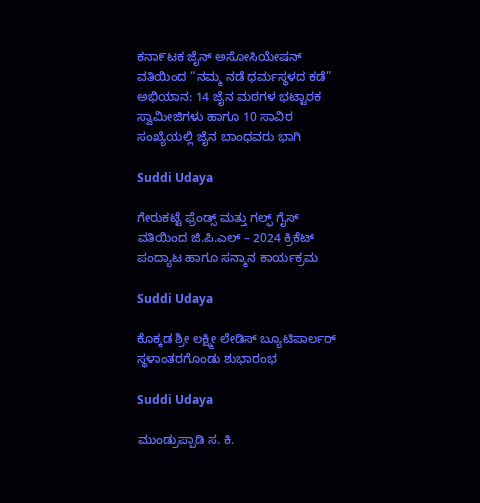ಕನಾ೯ಟಕ ಜೈನ್ ಅಸೋಸಿಯೇಷನ್ ವತಿಯಿಂದ “ನಮ್ಮ ನಡೆ ಧರ್ಮಸ್ಥಳದ ಕಡೆ” ಅಭಿಯಾನ: 14 ಜೈನ ಮಠಗಳ ಭಟ್ಟಾರಕ ಸ್ವಾಮೀಜಿಗಳು ಹಾಗೂ 10 ಸಾವಿರ ಸಂಖ್ಯೆಯಲ್ಲಿ ಜೈನ ಬಾಂಧವರು ಭಾಗಿ

Suddi Udaya

ಗೇರುಕಟ್ಟೆ ಫ್ರೆಂಡ್ಸ್ ಮತ್ತು ಗಲ್ಫ್ ಗೈಸ್ ವತಿಯಿಂದ ಜಿ.ಪಿ.ಎಲ್ – 2024 ಕ್ರಿಕೆಟ್ ಪಂದ್ಯಾಟ ಹಾಗೂ ಸನ್ಮಾನ ಕಾರ್ಯಕ್ರಮ

Suddi Udaya

ಕೊಕ್ಕಡ ಶ್ರೀ ಲಕ್ಷ್ಮೀ ಲೇಡಿಸ್ ಬ್ಯೂಟಿಪಾರ್ಲರ್ ಸ್ಥಳಾಂತರಗೊಂಡು ಶುಭಾರಂಭ

Suddi Udaya

ಮುಂಡ್ರುಪ್ಪಾಡಿ ಸ. ಕಿ.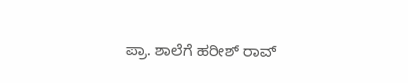ಪ್ರಾ. ಶಾಲೆಗೆ ಹರೀಶ್ ರಾವ್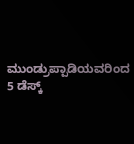ಮುಂಡ್ರುಪ್ಪಾಡಿಯವರಿಂದ 5 ಡೆಸ್ಕ್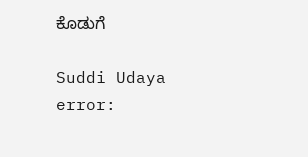ಕೊಡುಗೆ

Suddi Udaya
error: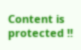Content is protected !!